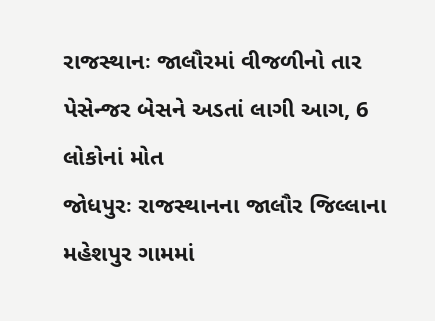રાજસ્થાનઃ જાલૌરમાં વીજળીનો તાર પેસેન્જર બેસને અડતાં લાગી આગ, 6 લોકોનાં મોત
જોધપુરઃ રાજસ્થાનના જાલૌર જિલ્લાના મહેશપુર ગામમાં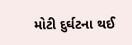મોટી દુર્ઘટના થઈ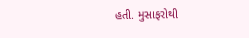હતી. મુસાફરોથી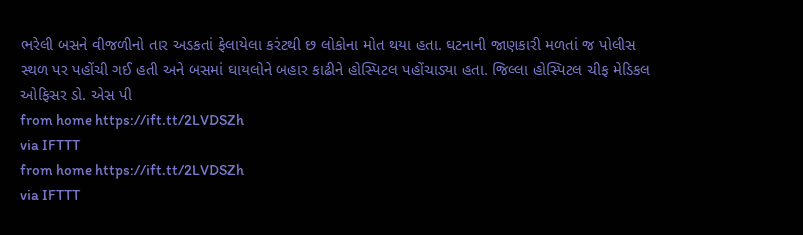ભરેલી બસને વીજળીનો તાર અડકતાં ફેલાયેલા કરંટથી છ લોકોના મોત થયા હતા. ઘટનાની જાણકારી મળતાં જ પોલીસ સ્થળ પર પહોંચી ગઈ હતી અને બસમાં ઘાયલોને બહાર કાઢીને હોસ્પિટલ પહોંચાડ્યા હતા. જિલ્લા હોસ્પિટલ ચીફ મેડિકલ ઓફિસર ડો. એસ પી
from home https://ift.tt/2LVDSZh
via IFTTT
from home https://ift.tt/2LVDSZh
via IFTTT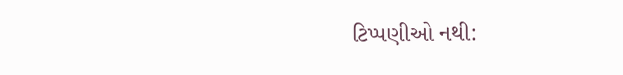ટિપ્પણીઓ નથી: